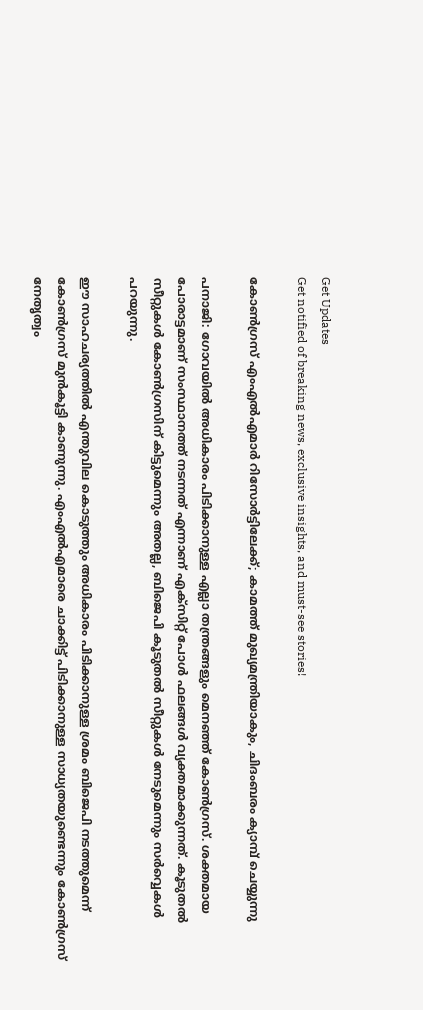Get Updates
Get notified of breaking news, exclusive insights, and must-see stories!

കോണ്‍ഗ്രസ് എംഎല്‍എമാര്‍ റിസോര്‍ട്ടിലേക്ക്; കാമത്ത് മുഖ്യമന്ത്രിയാകും, ചിദംബരം ക്യാമ്പ് ചെയ്യുന്നു

പനാജി: ഗോവയില്‍ അധികാരം പിടിക്കാനുള്ള എല്ലാ തന്ത്രങ്ങളും മെനഞ്ഞ് കോണ്‍ഗ്രസ്. ശക്തമായ പോരാട്ടമാണ് സംസ്ഥാനത്ത് നടന്നത് എന്നാണ് എക്‌സിറ്റ് പോള്‍ ഫലങ്ങള്‍ വ്യക്തമാക്കുന്നത്. കൂടുതല്‍ സീറ്റുകള്‍ കോണ്‍ഗ്രസിന് കിട്ടുമെന്നും അതല്ല, ബിജെപി കൂടുതല്‍ സീറ്റുകള്‍ നേടുമെന്നും സര്‍വ്വെകള്‍ പറയുന്നു.

ഈ സാഹചര്യത്തില്‍ എന്തുവില കൊടുത്തും അധികാരം പിടിക്കാനുള്ള ശ്രമം ബിജെപി നടത്തുമെന്ന് കോണ്‍ഗ്രസ് മുന്‍കൂട്ടി കാണുന്നു. എംഎല്‍എമാരെ ചാക്കിട്ട് പിടിക്കാനുള്ള സാധ്യതയുണ്ടെന്നും കോണ്‍ഗ്രസ് നേതൃത്വം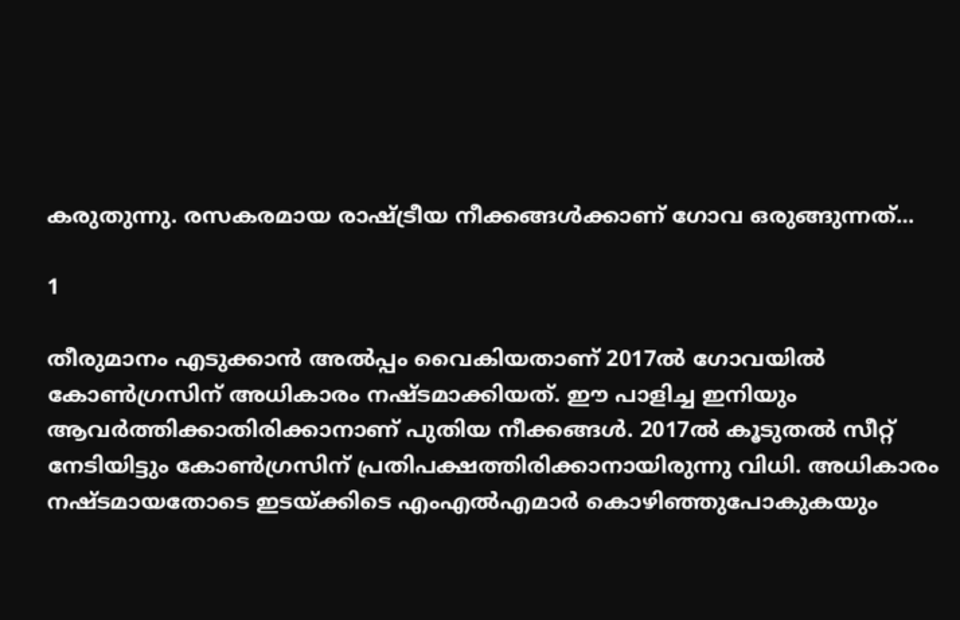കരുതുന്നു. രസകരമായ രാഷ്ട്രീയ നീക്കങ്ങള്‍ക്കാണ് ഗോവ ഒരുങ്ങുന്നത്...

1

തീരുമാനം എടുക്കാന്‍ അല്‍പ്പം വൈകിയതാണ് 2017ല്‍ ഗോവയില്‍ കോണ്‍ഗ്രസിന് അധികാരം നഷ്ടമാക്കിയത്. ഈ പാളിച്ച ഇനിയും ആവര്‍ത്തിക്കാതിരിക്കാനാണ് പുതിയ നീക്കങ്ങള്‍. 2017ല്‍ കൂടുതല്‍ സീറ്റ് നേടിയിട്ടും കോണ്‍ഗ്രസിന് പ്രതിപക്ഷത്തിരിക്കാനായിരുന്നു വിധി. അധികാരം നഷ്ടമായതോടെ ഇടയ്ക്കിടെ എംഎല്‍എമാര്‍ കൊഴിഞ്ഞുപോകുകയും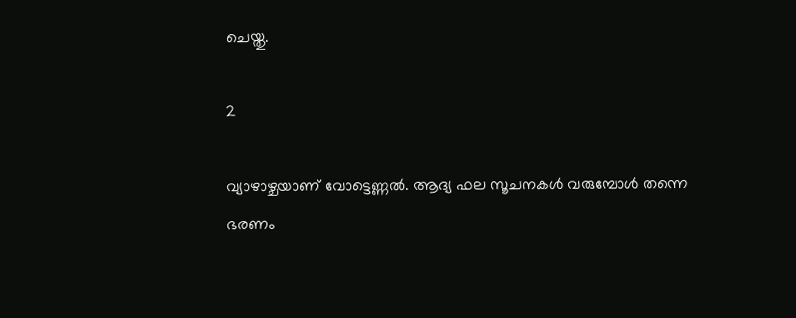ചെയ്തു.

2

വ്യാഴാഴ്ചയാണ് വോട്ടെണ്ണല്‍. ആദ്യ ഫല സൂചനകള്‍ വരുമ്പോള്‍ തന്നെ ഭരണം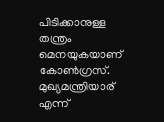പിടിക്കാനുള്ള തന്ത്രം മെനയുകയാണ് കോണ്‍ഗ്രസ്. മുഖ്യമന്ത്രിയാര് എന്ന്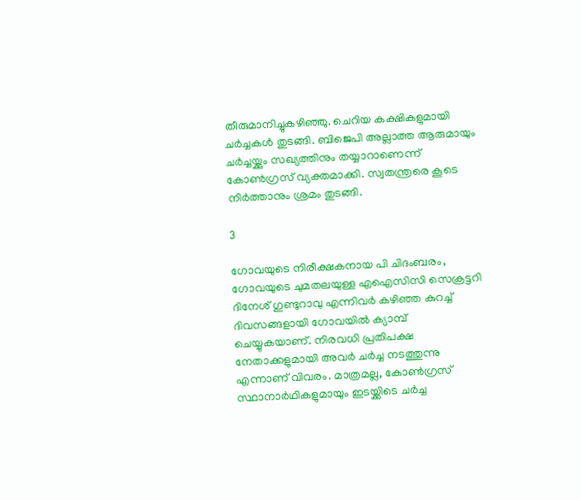തീരുമാനിച്ചുകഴിഞ്ഞു. ചെറിയ കക്ഷികളുമായി ചര്‍ച്ചകള്‍ തുടങ്ങി. ബിജെപി അല്ലാത്ത ആരുമായും ചര്‍ച്ചയ്ക്കും സഖ്യത്തിനും തയ്യാറാണെന്ന് കോണ്‍ഗ്രസ് വ്യക്തമാക്കി. സ്വതന്ത്രരെ കൂടെ നിര്‍ത്താനും ശ്രമം തുടങ്ങി.

3

ഗോവയുടെ നിരീക്ഷകനായ പി ചിദംബരം, ഗോവയുടെ ചുമതലയുള്ള എഐസിസി സെക്രട്ടറി ദിനേശ് ഗുണ്ടുറാവു എന്നിവര്‍ കഴിഞ്ഞ കുറച്ച് ദിവസങ്ങളായി ഗോവയില്‍ ക്യാമ്പ് ചെയ്യുകയാണ്. നിരവധി പ്രതിപക്ഷ നേതാക്കളുമായി അവര്‍ ചര്‍ച്ച നടത്തുന്നു എന്നാണ് വിവരം. മാത്രമല്ല, കോണ്‍ഗ്രസ് സ്ഥാനാര്‍ഥികളുമായും ഇടയ്ക്കിടെ ചര്‍ച്ച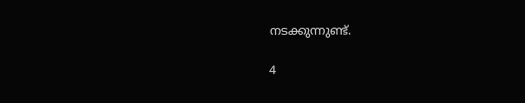നടക്കുന്നുണ്ട്.

4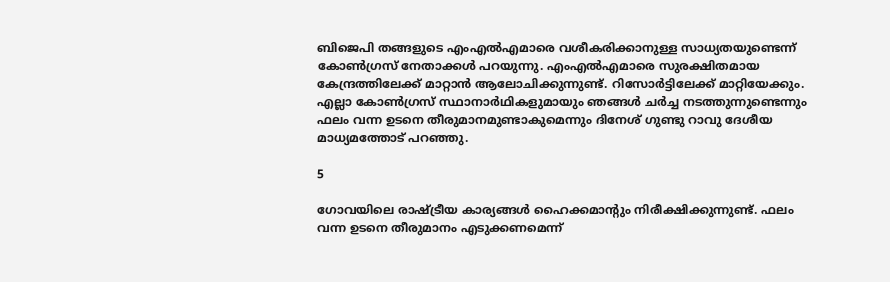ബിജെപി തങ്ങളുടെ എംഎല്‍എമാരെ വശീകരിക്കാനുള്ള സാധ്യതയുണ്ടെന്ന് കോണ്‍ഗ്രസ് നേതാക്കള്‍ പറയുന്നു. എംഎല്‍എമാരെ സുരക്ഷിതമായ കേന്ദ്രത്തിലേക്ക് മാറ്റാന്‍ ആലോചിക്കുന്നുണ്ട്. റിസോര്‍ട്ടിലേക്ക് മാറ്റിയേക്കും. എല്ലാ കോണ്‍ഗ്രസ് സ്ഥാനാര്‍ഥികളുമായും ഞങ്ങള്‍ ചര്‍ച്ച നടത്തുന്നുണ്ടെന്നും ഫലം വന്ന ഉടനെ തീരുമാനമുണ്ടാകുമെന്നും ദിനേശ് ഗുണ്ടു റാവു ദേശീയ മാധ്യമത്തോട് പറഞ്ഞു.

5

ഗോവയിലെ രാഷ്ട്രീയ കാര്യങ്ങള്‍ ഹൈക്കമാന്റും നിരീക്ഷിക്കുന്നുണ്ട്. ഫലം വന്ന ഉടനെ തീരുമാനം എടുക്കണമെന്ന്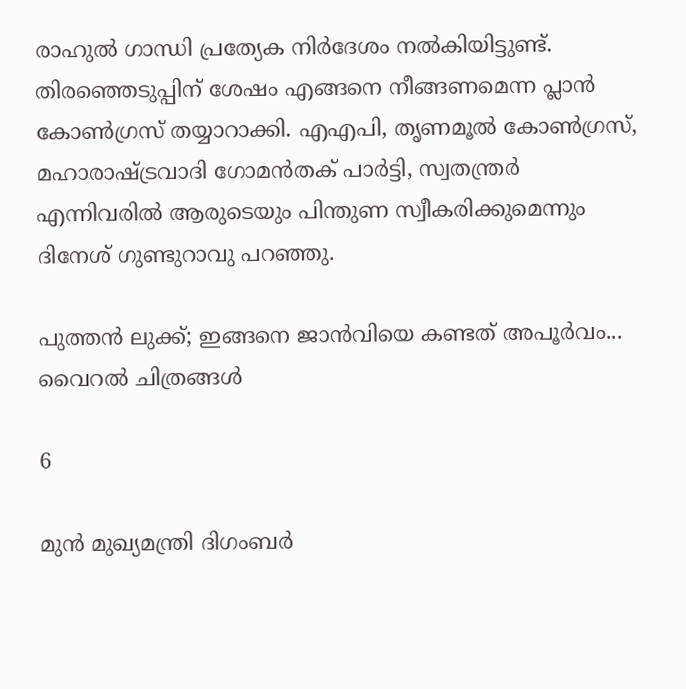രാഹുല്‍ ഗാന്ധി പ്രത്യേക നിര്‍ദേശം നല്‍കിയിട്ടുണ്ട്. തിരഞ്ഞെടുപ്പിന് ശേഷം എങ്ങനെ നീങ്ങണമെന്ന പ്ലാന്‍ കോണ്‍ഗ്രസ് തയ്യാറാക്കി. എഎപി, തൃണമൂല്‍ കോണ്‍ഗ്രസ്, മഹാരാഷ്ട്രവാദി ഗോമന്‍തക് പാര്‍ട്ടി, സ്വതന്ത്രര്‍ എന്നിവരില്‍ ആരുടെയും പിന്തുണ സ്വീകരിക്കുമെന്നും ദിനേശ് ഗുണ്ടുറാവു പറഞ്ഞു.

പുത്തന്‍ ലുക്ക്; ഇങ്ങനെ ജാന്‍വിയെ കണ്ടത് അപൂര്‍വം... വൈറല്‍ ചിത്രങ്ങള്‍

6

മുന്‍ മുഖ്യമന്ത്രി ദിഗംബര്‍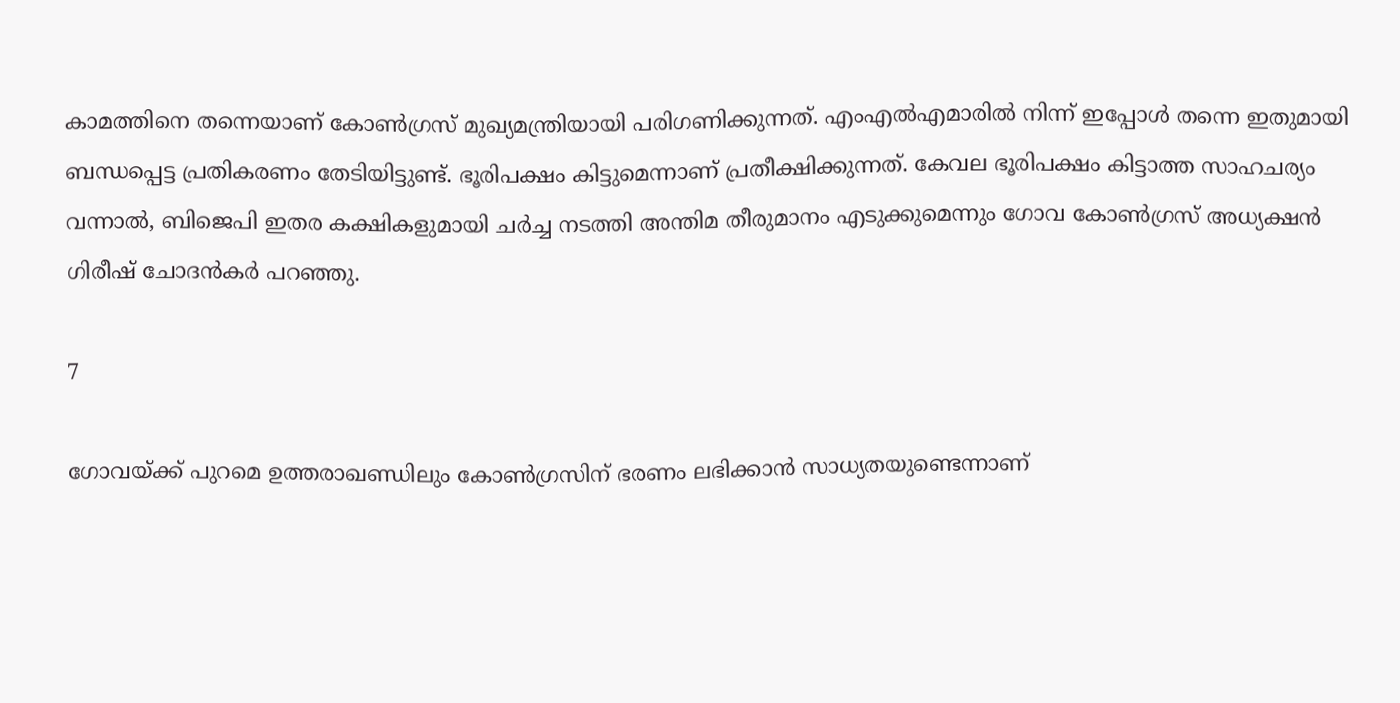കാമത്തിനെ തന്നെയാണ് കോണ്‍ഗ്രസ് മുഖ്യമന്ത്രിയായി പരിഗണിക്കുന്നത്. എംഎല്‍എമാരില്‍ നിന്ന് ഇപ്പോള്‍ തന്നെ ഇതുമായി ബന്ധപ്പെട്ട പ്രതികരണം തേടിയിട്ടുണ്ട്. ഭൂരിപക്ഷം കിട്ടുമെന്നാണ് പ്രതീക്ഷിക്കുന്നത്. കേവല ഭൂരിപക്ഷം കിട്ടാത്ത സാഹചര്യം വന്നാല്‍, ബിജെപി ഇതര കക്ഷികളുമായി ചര്‍ച്ച നടത്തി അന്തിമ തീരുമാനം എടുക്കുമെന്നും ഗോവ കോണ്‍ഗ്രസ് അധ്യക്ഷന്‍ ഗിരീഷ് ചോദന്‍കര്‍ പറഞ്ഞു.

7

ഗോവയ്ക്ക് പുറമെ ഉത്തരാഖണ്ഡിലും കോണ്‍ഗ്രസിന് ഭരണം ലഭിക്കാന്‍ സാധ്യതയുണ്ടെന്നാണ്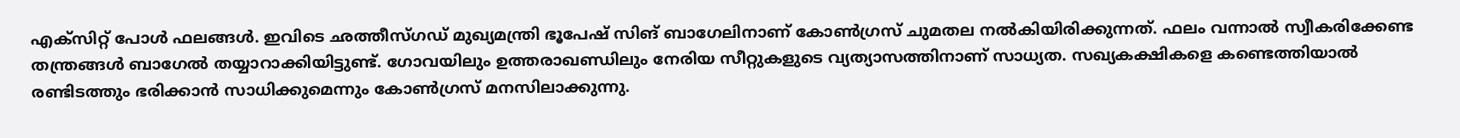എക്‌സിറ്റ് പോള്‍ ഫലങ്ങള്‍. ഇവിടെ ഛത്തീസ്ഗഡ് മുഖ്യമന്ത്രി ഭൂപേഷ് സിങ് ബാഗേലിനാണ് കോണ്‍ഗ്രസ് ചുമതല നല്‍കിയിരിക്കുന്നത്. ഫലം വന്നാല്‍ സ്വീകരിക്കേണ്ട തന്ത്രങ്ങള്‍ ബാഗേല്‍ തയ്യാറാക്കിയിട്ടുണ്ട്. ഗോവയിലും ഉത്തരാഖണ്ഡിലും നേരിയ സീറ്റുകളുടെ വ്യത്യാസത്തിനാണ് സാധ്യത. സഖ്യകക്ഷികളെ കണ്ടെത്തിയാല്‍ രണ്ടിടത്തും ഭരിക്കാന്‍ സാധിക്കുമെന്നും കോണ്‍ഗ്രസ് മനസിലാക്കുന്നു.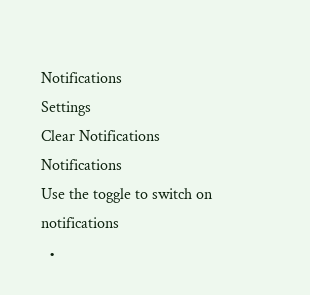Notifications
Settings
Clear Notifications
Notifications
Use the toggle to switch on notifications
  •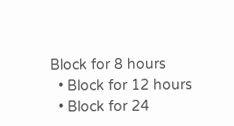Block for 8 hours
  • Block for 12 hours
  • Block for 24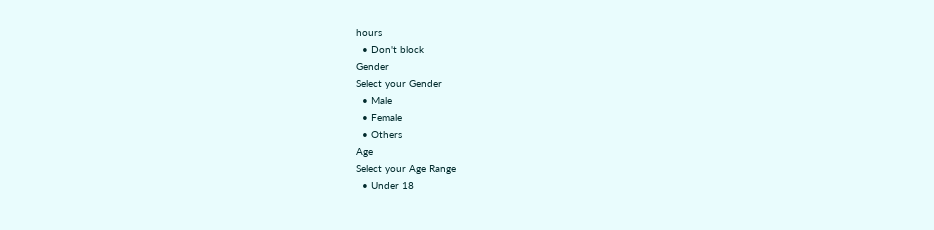hours
  • Don't block
Gender
Select your Gender
  • Male
  • Female
  • Others
Age
Select your Age Range
  • Under 18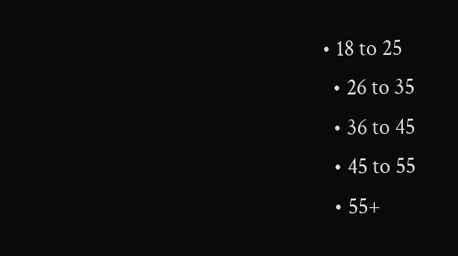• 18 to 25
  • 26 to 35
  • 36 to 45
  • 45 to 55
  • 55+